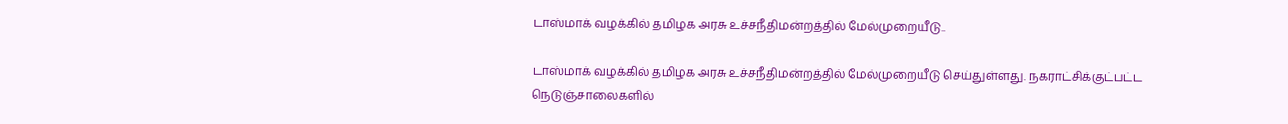டாஸ்மாக் வழக்கில் தமிழக அரசு உச்சநீதிமன்றத்தில் மேல்முறையீடு..

டாஸ்மாக் வழக்கில் தமிழக அரசு உச்சநீதிமன்றத்தில் மேல்முறையீடு செய்துள்ளது. நகராட்சிக்குட்பட்ட நெடுஞ்சாலைகளில்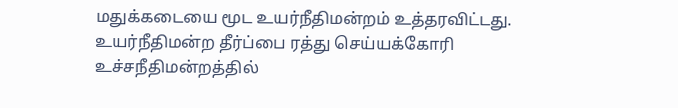மதுக்கடையை மூட உயர்நீதிமன்றம் உத்தரவிட்டது. உயர்நீதிமன்ற தீர்ப்பை ரத்து செய்யக்கோரி உச்சநீதிமன்றத்தில்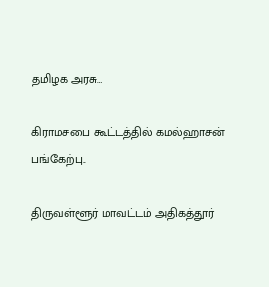தமிழக அரசு…

கிராமசபை கூட்டத்தில் கமல்ஹாசன் பங்கேற்பு..

திருவள்ளூர் மாவட்டம் அதிகத்தூர்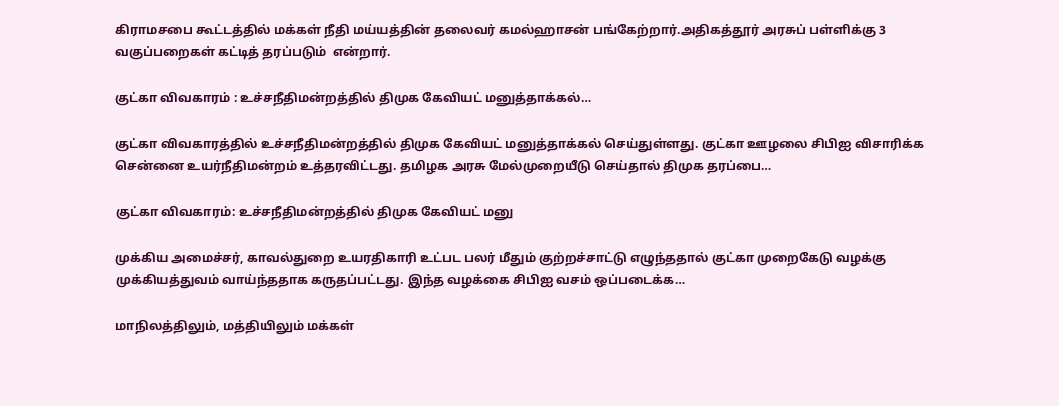கிராமசபை கூட்டத்தில் மக்கள் நீதி மய்யத்தின் தலைவர் கமல்ஹாசன் பங்கேற்றார்.அதிகத்தூர் அரசுப் பள்ளிக்கு 3 வகுப்பறைகள் கட்டித் தரப்படும்  என்றார்.

குட்கா விவகாரம் : உச்சநீதிமன்றத்தில் திமுக கேவியட் மனுத்தாக்கல்…

குட்கா விவகாரத்தில் உச்சநீதிமன்றத்தில் திமுக கேவியட் மனுத்தாக்கல் செய்துள்ளது. குட்கா ஊழலை சிபிஐ விசாரிக்க சென்னை உயர்நீதிமன்றம் உத்தரவிட்டது. தமிழக அரசு மேல்முறையீடு செய்தால் திமுக தரப்பை…

குட்கா விவகாரம்: உச்சநீதிமன்றத்தில் திமுக கேவியட் மனு

முக்கிய அமைச்சர், காவல்துறை உயரதிகாரி உட்பட பலர் மீதும் குற்றச்சாட்டு எழுந்ததால் குட்கா முறைகேடு வழக்கு முக்கியத்துவம் வாய்ந்ததாக கருதப்பட்டது. இந்த வழக்கை சிபிஐ வசம் ஒப்படைக்க…

மாநிலத்திலும், மத்தியிலும் மக்கள்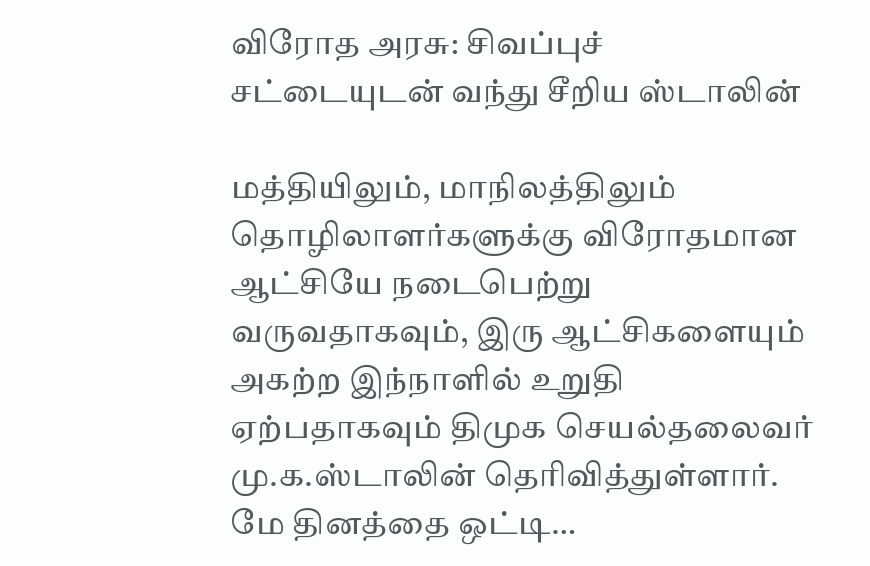விரோத அரசு: சிவப்புச் சட்டையுடன் வந்து சீறிய ஸ்டாலின்

மத்தியிலும், மாநிலத்திலும் தொழிலாளர்களுக்கு விரோதமான ஆட்சியே நடைபெற்று வருவதாகவும், இரு ஆட்சிகளையும் அகற்ற இந்நாளில் உறுதி ஏற்பதாகவும் திமுக செயல்தலைவர் மு.க.ஸ்டாலின் தெரிவித்துள்ளார். மே தினத்தை ஒட்டி…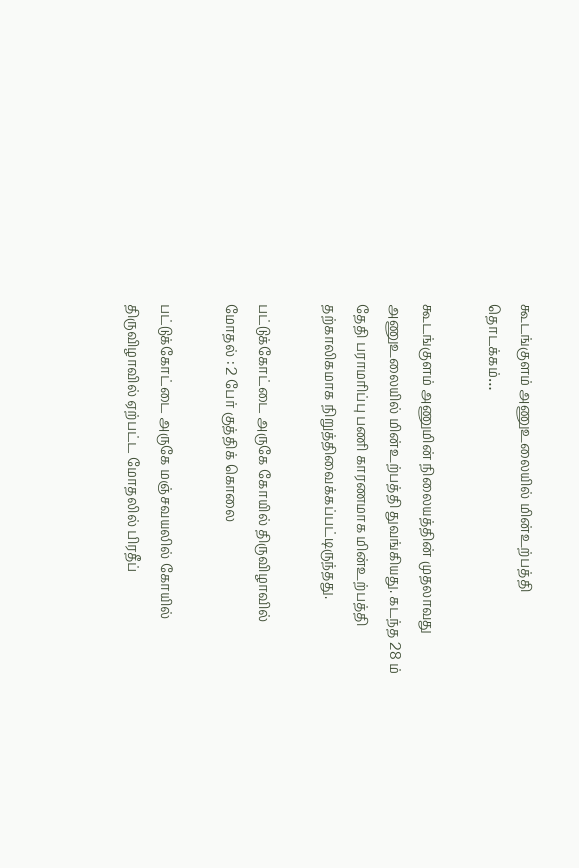கூடங்குளம் அணுஉலையில் மின்உற்பத்தி தொடக்கம்…

கூடங்குளம் அணுமின் நிலையத்தின் முதலாவது அணுஉலையில் மின்உற்பத்தி துவங்கியது. கடந்த 28 ம் தேதி பராமரிப்பு பணி காரணமாக மின்உற்பத்தி தற்காலிகமாக நிறுத்திவைக்கப்பட்டிருந்தது.

பட்டுக்கோட்டை அருகே கோயில் திருவிழாவில் மோதல் : 2 பேர் குத்திக் கொலை

பட்டுக்கோட்டை அருகே மஞ்சவயலில் கோயில் திருவிழாவில் ஏற்பட்ட மோதலில் பிரதீப்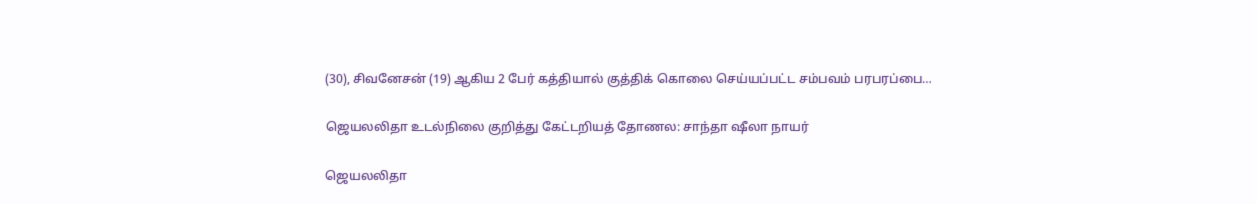(30), சிவனேசன் (19) ஆகிய 2 பேர் கத்தியால் குத்திக் கொலை செய்யப்பட்ட சம்பவம் பரபரப்பை…

ஜெயலலிதா உடல்நிலை குறித்து கேட்டறியத் தோணல: சாந்தா ஷீலா நாயர்

ஜெயலலிதா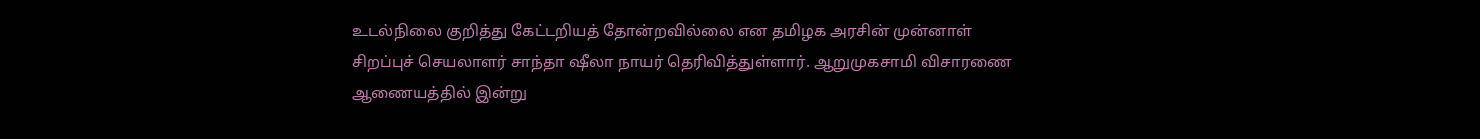உடல்நிலை குறித்து கேட்டறியத் தோன்றவில்லை என தமிழக அரசின் முன்னாள் சிறப்புச் செயலாளர் சாந்தா ஷீலா நாயர் தெரிவித்துள்ளார். ஆறுமுகசாமி விசாரணை ஆணையத்தில் இன்று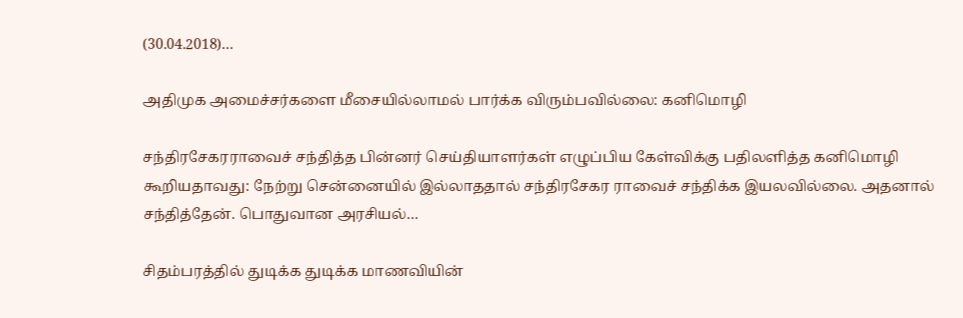(30.04.2018)…

அதிமுக அமைச்சர்களை மீசையில்லாமல் பார்க்க விரும்பவில்லை: கனிமொழி

சந்திரசேகரராவைச் சந்தித்த பின்னர் செய்தியாளர்கள் எழுப்பிய கேள்விக்கு பதிலளித்த கனிமொழி கூறியதாவது: நேற்று சென்னையில் இல்லாததால் சந்திரசேகர ராவைச் சந்திக்க இயலவில்லை. அதனால் சந்தித்தேன். பொதுவான அரசியல்…

சிதம்பரத்தில் துடிக்க துடிக்க மாணவியின்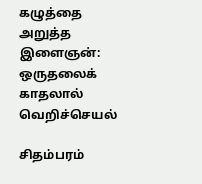கழுத்தை அறுத்த இளைஞன்: ஒருதலைக் காதலால் வெறிச்செயல்

சிதம்பரம்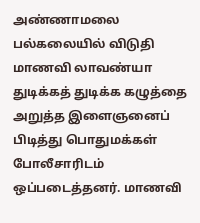அண்ணாமலை பல்கலையில் விடுதி மாணவி லாவண்யா துடிக்கத் துடிக்க கழுத்தை அறுத்த இளைஞனைப் பிடித்து பொதுமக்கள் போலீசாரிடம் ஒப்படைத்தனர். மாணவி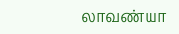லாவண்யா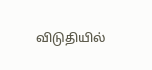விடுதியில்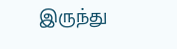இருந்து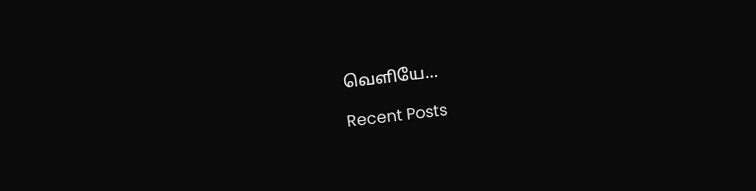வெளியே…

Recent Posts